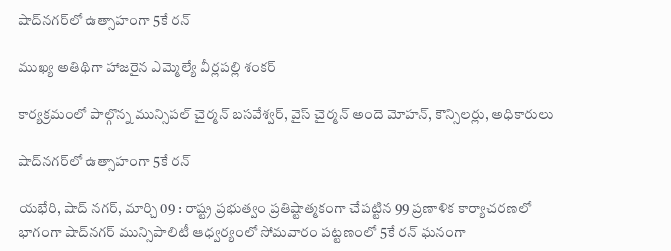షాద్‌నగర్‌లో ఉత్సాహంగా 5కే రన్

ముఖ్య అతిథిగా హాజరైన ఎమ్మెల్యే వీర్లపల్లి శంకర్

కార్యక్రమంలో పాల్గొన్న మున్సిపల్ చైర్మన్ బసవేశ్వర్, వైస్ చైర్మన్ అందె మోహన్, కౌన్సిలర్లు, అధికారులు

షాద్‌నగర్‌లో ఉత్సాహంగా 5కే రన్

యభేరి, షాద్ నగర్, మార్చి 09 : రాష్ట్ర ప్రభుత్వం ప్రతిష్టాత్మకంగా చేపట్టిన 99 ప్రణాళిక కార్యాచరణలో భాగంగా షాద్‌నగర్ మున్సిపాలిటీ ఆధ్వర్యంలో సోమవారం పట్టణంలో 5కే రన్ ఘనంగా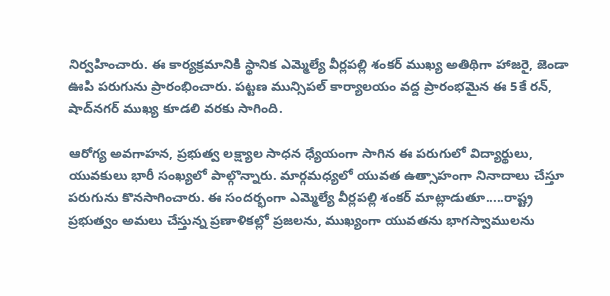నిర్వహించారు. ఈ కార్యక్రమానికి స్థానిక ఎమ్మెల్యే వీర్లపల్లి శంకర్ ముఖ్య అతిథిగా హాజరై, జెండా ఊపి పరుగును ప్రారంభించారు. పట్టణ మున్సిపల్ కార్యాలయం వద్ద ప్రారంభమైన ఈ 5కే రన్, షాద్‌నగర్ ముఖ్య కూడలి వరకు సాగింది.

ఆరోగ్య అవగాహన, ప్రభుత్వ లక్ష్యాల సాధన ధ్యేయంగా సాగిన ఈ పరుగులో విద్యార్థులు, యువకులు భారీ సంఖ్యలో పాల్గొన్నారు. మార్గమధ్యలో యువత ఉత్సాహంగా నినాదాలు చేస్తూ పరుగును కొనసాగించారు. ఈ సందర్భంగా ఎమ్మెల్యే వీర్లపల్లి శంకర్ మాట్లాడుతూ.....రాష్ట్ర ప్రభుత్వం అమలు చేస్తున్న ప్రణాళికల్లో ప్రజలను, ముఖ్యంగా యువతను భాగస్వాములను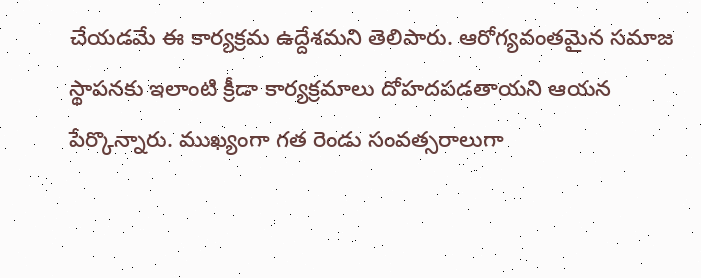చేయడమే ఈ కార్యక్రమ ఉద్దేశమని తెలిపారు. ఆరోగ్యవంతమైన సమాజ స్థాపనకు ఇలాంటి క్రీడా కార్యక్రమాలు దోహదపడతాయని ఆయన పేర్కొన్నారు. ముఖ్యంగా గత రెండు సంవత్సరాలుగా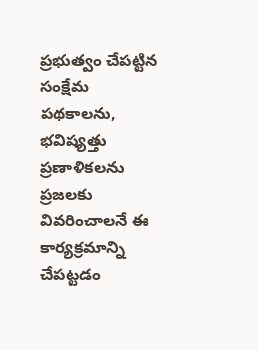ప్రభుత్వం చేపట్టిన సంక్షేమ పథకాలను, భవిష్యత్తు ప్రణాళికలను ప్రజలకు వివరించాలనే ఈ కార్యక్రమాన్ని చేపట్టడం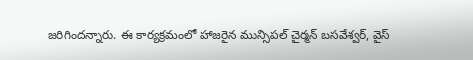జరిగిందన్నారు. ఈ కార్యక్రమంలో హాజరైన మున్సిపల్ చైర్మన్ బసవేశ్వర్, వైస్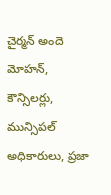చైర్మన్ అందె మోహన్, కౌన్సిలర్లు, మున్సిపల్ అధికారులు, ప్రజా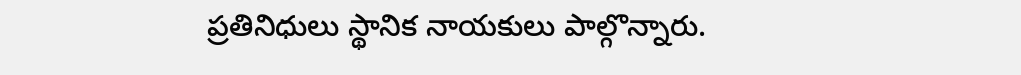ప్రతినిధులు స్థానిక నాయకులు పాల్గొన్నారు.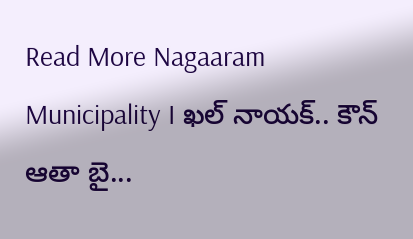Read More Nagaaram Municipality I ఖల్ నాయక్.. కౌన్ ఆతా బై...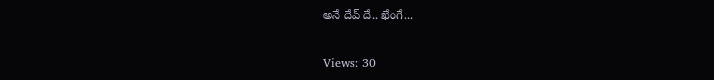అనే దేవ్ దే.. ఖేంగే...

Views: 30